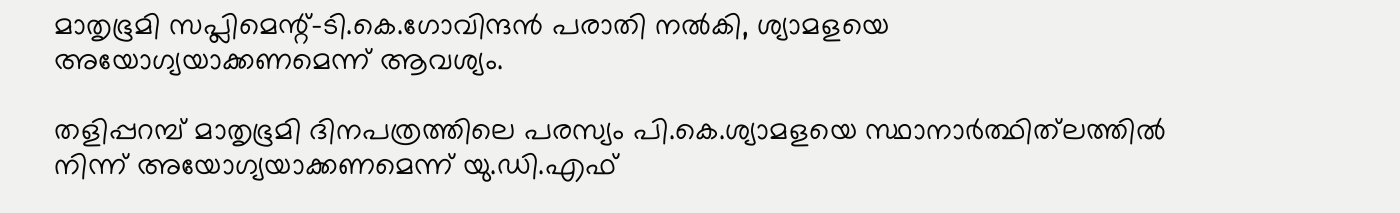മാതൃഭൂമി സപ്ലിമെന്റ്-ടി.കെ.ഗോവിന്ദന്‍ പരാതി നല്‍കി, ശ്യാമളയെ അയോഗ്യയാക്കണമെന്ന് ആവശ്യം.

തളിപ്പറമ്പ് മാതൃഭൂമി ദിനപത്രത്തിലെ പരസ്യം പി.കെ.ശ്യാമളയെ സ്ഥാനാര്‍ത്ഥിത്‌ലത്തില്‍ നിന്ന് അയോഗ്യയാക്കണമെന്ന് യു.ഡി.എഫ്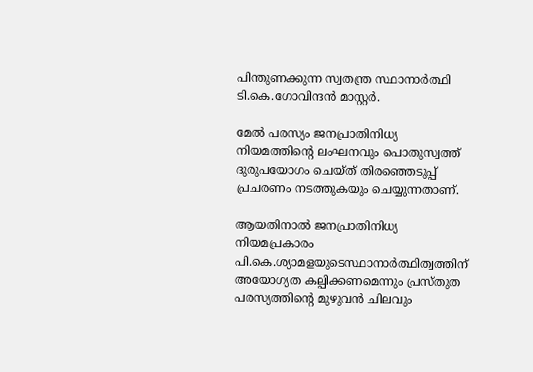പിന്തുണക്കുന്ന സ്വതന്ത്ര സ്ഥാനാര്‍ത്ഥി ടി.കെ.ഗോവിന്ദന്‍ മാസ്റ്റര്‍.

മേല്‍ പരസ്യം ജനപ്രാതിനിധ്യ നിയമത്തിന്റെ ലംഘനവും പൊതുസ്വത്ത് ദുരുപയോഗം ചെയ്ത് തിരഞ്ഞെടുപ്പ് പ്രചരണം നടത്തുകയും ചെയ്യുന്നതാണ്.

ആയതിനാല്‍ ജനപ്രാതിനിധ്യ നിയമപ്രകാരം പി.കെ.ശ്യാമളയുടെസ്ഥാനാര്‍ത്ഥിത്വത്തിന് അയോഗ്യത കല്പിക്കണമെന്നും പ്രസ്തുത പരസ്യത്തിന്റെ മുഴുവന്‍ ചിലവും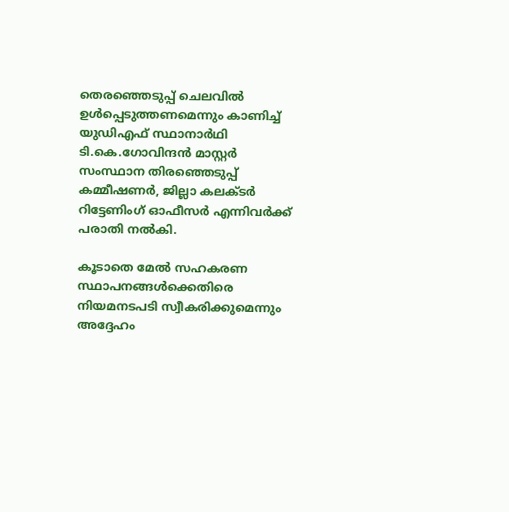തെരഞ്ഞെടുപ്പ് ചെലവില്‍ ഉള്‍പ്പെടുത്തണമെന്നും കാണിച്ച് യുഡിഎഫ് സ്ഥാനാര്‍ഥി ടി.കെ.ഗോവിന്ദന്‍ മാസ്റ്റര്‍ സംസ്ഥാന തിരഞ്ഞെടുപ്പ് കമ്മീഷണര്‍, ജില്ലാ കലക്ടര്‍ റിട്ടേണിംഗ് ഓഫീസര്‍ എന്നിവര്‍ക്ക് പരാതി നല്‍കി.

കൂടാതെ മേല്‍ സഹകരണ സ്ഥാപനങ്ങള്‍ക്കെതിരെ നിയമനടപടി സ്വീകരിക്കുമെന്നും അദ്ദേഹം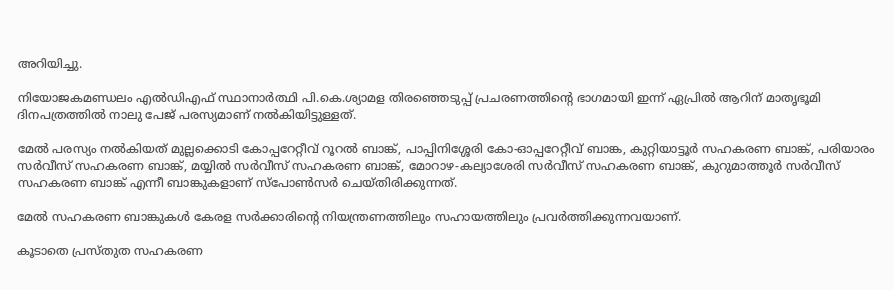അറിയിച്ചു.

നിയോജകമണ്ഡലം എല്‍ഡിഎഫ് സ്ഥാനാര്‍ത്ഥി പി.കെ.ശ്യാമള തിരഞ്ഞെടുപ്പ് പ്രചരണത്തിന്റെ ഭാഗമായി ഇന്ന് ഏപ്രില്‍ ആറിന് മാതൃഭൂമി ദിനപത്രത്തില്‍ നാലു പേജ് പരസ്യമാണ് നല്‍കിയിട്ടുള്ളത്.

മേല്‍ പരസ്യം നല്‍കിയത് മുല്ലക്കൊടി കോപ്പറേറ്റീവ് റൂറല്‍ ബാങ്ക്, പാപ്പിനിശ്ശേരി കോ-ഓപ്പറേറ്റീവ് ബാങ്ക, കുറ്റിയാട്ടൂര്‍ സഹകരണ ബാങ്ക്, പരിയാരം സര്‍വീസ് സഹകരണ ബാങ്ക്, മയ്യില്‍ സര്‍വീസ് സഹകരണ ബാങ്ക്, മോറാഴ-കല്യാശേരി സര്‍വീസ് സഹകരണ ബാങ്ക്, കുറുമാത്തൂര്‍ സര്‍വീസ് സഹകരണ ബാങ്ക് എന്നീ ബാങ്കുകളാണ് സ്‌പോണ്‍സര്‍ ചെയ്തിരിക്കുന്നത്.

മേല്‍ സഹകരണ ബാങ്കുകള്‍ കേരള സര്‍ക്കാരിന്റെ നിയന്ത്രണത്തിലും സഹായത്തിലും പ്രവര്‍ത്തിക്കുന്നവയാണ്.

കൂടാതെ പ്രസ്തുത സഹകരണ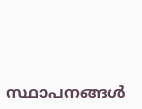സ്ഥാപനങ്ങള്‍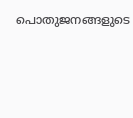പൊതുജനങ്ങളുടെ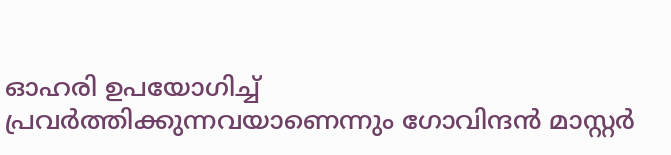ഓഹരി ഉപയോഗിച്ച് പ്രവര്‍ത്തിക്കുന്നവയാണെന്നും ഗോവിന്ദന്‍ മാസ്റ്റര്‍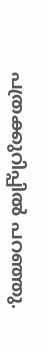പത്രക്കുറിപ്പില്‍ പറഞ്ഞു.